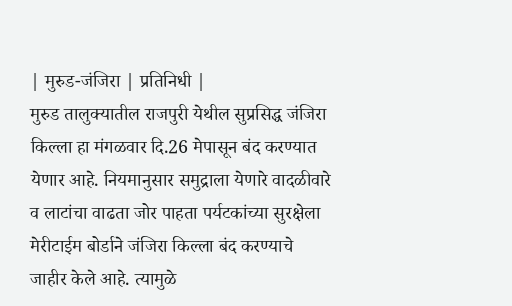| मुरुड-जंजिरा | प्रतिनिधी |
मुरुड तालुक्यातील राजपुरी येथील सुप्रसिद्ध जंजिरा किल्ला हा मंगळवार दि.26 मेपासून बंद करण्यात येणार आहे. नियमानुसार समुद्राला येणारे वादळीवारे व लाटांचा वाढता जोर पाहता पर्यटकांच्या सुरक्षेला मेरीटाईम बोर्डाने जंजिरा किल्ला बंद करण्याचे जाहीर केले आहे. त्यामुळे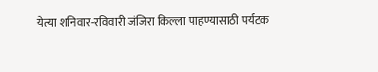येत्या शनिवार-रविवारी जंजिरा किल्ला पाहण्यासाठी पर्यटक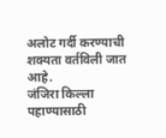अलोट गर्दी करण्याची शक्यता वर्तविली जात आहे.
जंजिरा किल्ला पहाण्यासाठी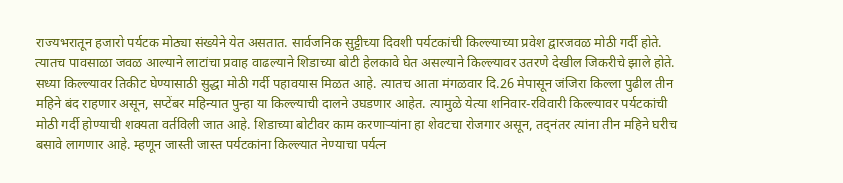राज्यभरातून हजारो पर्यटक मोठ्या संख्येने येत असतात. सार्वजनिक सुट्टीच्या दिवशी पर्यटकांची किल्ल्याच्या प्रवेश द्वारजवळ मोठी गर्दी होते. त्यातच पावसाळा जवळ आल्याने लाटांचा प्रवाह वाढल्याने शिडाच्या बोटी हेलकावे घेत असल्याने किल्ल्यावर उतरणे देखील जिकरीचे झाले होते. सध्या किल्ल्यावर तिकीट घेण्यासाठी सुद्धा मोठी गर्दी पहावयास मिळत आहे. त्यातच आता मंगळवार दि.26 मेपासून जंजिरा किल्ला पुढील तीन महिने बंद राहणार असून, सप्टेंबर महिन्यात पुन्हा या किल्ल्याची दालने उघडणार आहेत. त्यामुळे येत्या शनिवार-रविवारी किल्ल्यावर पर्यटकांची मोठी गर्दी होण्याची शक्यता वर्तविली जात आहे. शिडाच्या बोटीवर काम करणाऱ्यांना हा शेवटचा रोजगार असून, तद्नंतर त्यांना तीन महिने घरीच बसावे लागणार आहे. म्हणून जास्ती जास्त पर्यटकांना किल्ल्यात नेण्याचा पर्यत्न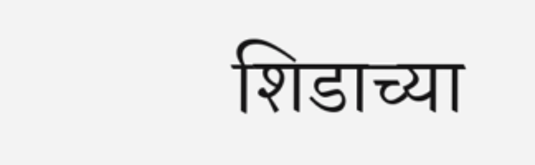शिडाच्या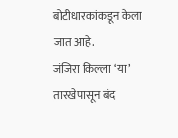बोटीधारकांकडून केला जात आहे.
जंजिरा किल्ला ‘या’ तारखेपासून बंद